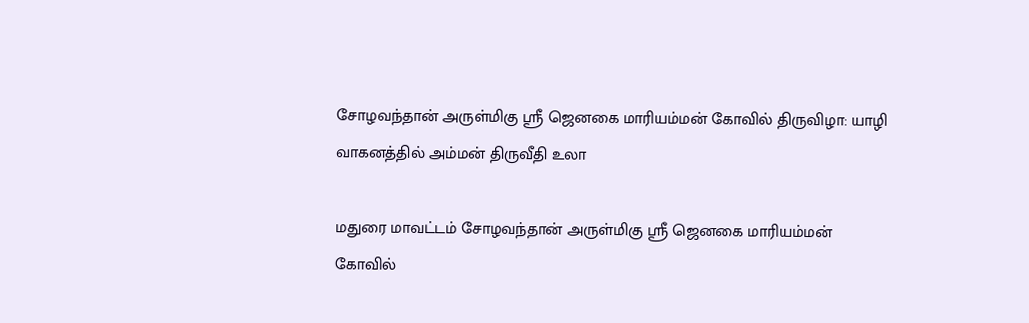சோழவந்தான் அருள்மிகு ஸ்ரீ ஜெனகை மாரியம்மன் கோவில் திருவிழா: யாழி வாகனத்தில் அம்மன் திருவீதி உலா

மதுரை மாவட்டம் சோழவந்தான் அருள்மிகு ஸ்ரீ ஜெனகை மாரியம்மன் கோவில்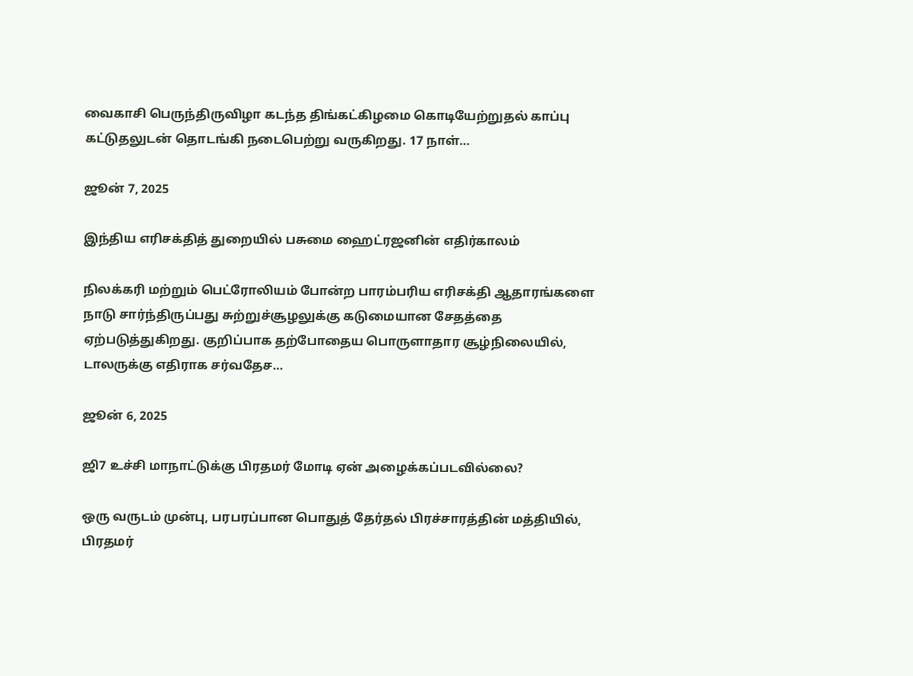வைகாசி பெருந்திருவிழா கடந்த திங்கட்கிழமை கொடியேற்றுதல் காப்பு கட்டுதலுடன் தொடங்கி நடைபெற்று வருகிறது. 17 நாள்…

ஜூன் 7, 2025

இந்திய எரிசக்தித் துறையில் பசுமை ஹைட்ரஜனின் எதிர்காலம்

நிலக்கரி மற்றும் பெட்ரோலியம் போன்ற பாரம்பரிய எரிசக்தி ஆதாரங்களை நாடு சார்ந்திருப்பது சுற்றுச்சூழலுக்கு கடுமையான சேதத்தை ஏற்படுத்துகிறது. குறிப்பாக தற்போதைய பொருளாதார சூழ்நிலையில், டாலருக்கு எதிராக சர்வதேச…

ஜூன் 6, 2025

ஜி7 உச்சி மாநாட்டுக்கு பிரதமர் மோடி ஏன் அழைக்கப்படவில்லை?

ஒரு வருடம் முன்பு, பரபரப்பான பொதுத் தேர்தல் பிரச்சாரத்தின் மத்தியில், பிரதமர்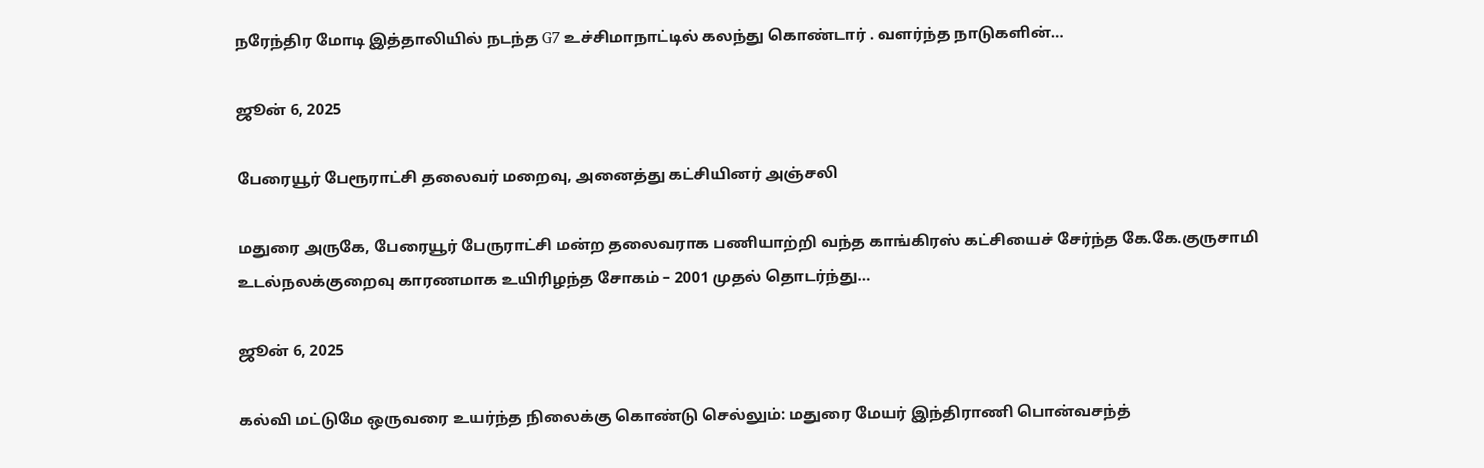நரேந்திர மோடி இத்தாலியில் நடந்த G7 உச்சிமாநாட்டில் கலந்து கொண்டார் . வளர்ந்த நாடுகளின்…

ஜூன் 6, 2025

பேரையூர் பேரூராட்சி தலைவர் மறைவு, அனைத்து கட்சியினர் அஞ்சலி

மதுரை அருகே, பேரையூர் பேருராட்சி மன்ற தலைவராக பணியாற்றி வந்த காங்கிரஸ் கட்சியைச் சேர்ந்த கே.கே.குருசாமி உடல்நலக்குறைவு காரணமாக உயிரிழந்த சோகம் – 2001 முதல் தொடர்ந்து…

ஜூன் 6, 2025

கல்வி மட்டுமே ஒருவரை உயர்ந்த நிலைக்கு கொண்டு செல்லும்: மதுரை மேயர் இந்திராணி பொன்வசந்த்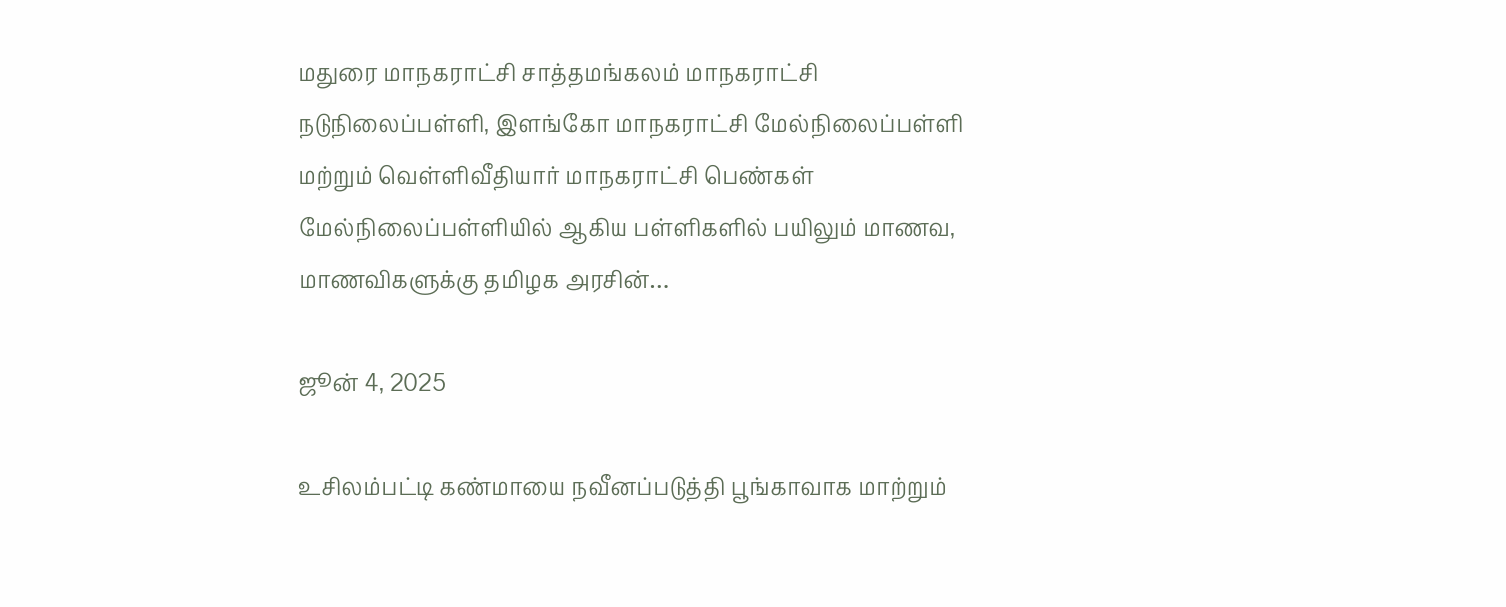மதுரை மாநகராட்சி சாத்தமங்கலம் மாநகராட்சி நடுநிலைப்பள்ளி, இளங்கோ மாநகராட்சி மேல்நிலைப்பள்ளி மற்றும் வெள்ளிவீதியார் மாநகராட்சி பெண்கள் மேல்நிலைப்பள்ளியில் ஆகிய பள்ளிகளில் பயிலும் மாணவ, மாணவிகளுக்கு தமிழக அரசின்…

ஜூன் 4, 2025

உசிலம்பட்டி கண்மாயை நவீனப்படுத்தி பூங்காவாக மாற்றும்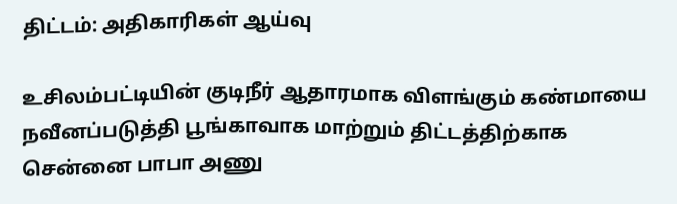திட்டம்: அதிகாரிகள் ஆய்வு

உசிலம்பட்டியின் குடிநீர் ஆதாரமாக விளங்கும் கண்மாயை நவீனப்படுத்தி பூங்காவாக மாற்றும் திட்டத்திற்காக சென்னை பாபா அணு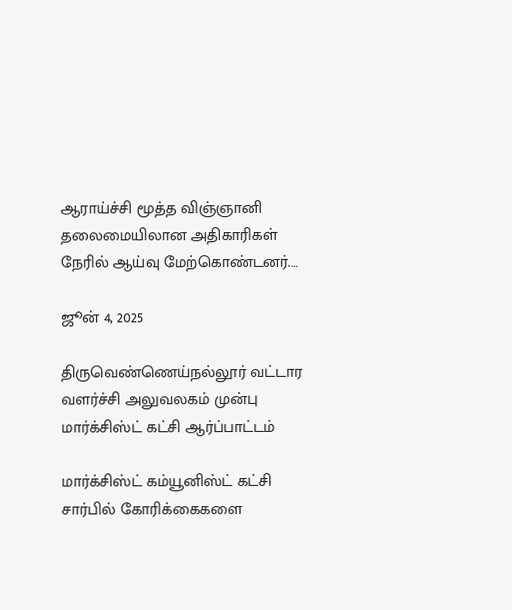ஆராய்ச்சி மூத்த விஞ்ஞானி தலைமையிலான அதிகாரிகள் நேரில் ஆய்வு மேற்கொண்டனர்.…

ஜூன் 4, 2025

திருவெண்ணெய்நல்லூர் வட்டார வளர்ச்சி அலுவலகம் முன்பு மார்க்சிஸ்ட் கட்சி ஆர்ப்பாட்டம்

மார்க்சிஸ்ட் கம்யூனிஸ்ட் கட்சி சார்பில் கோரிக்கைகளை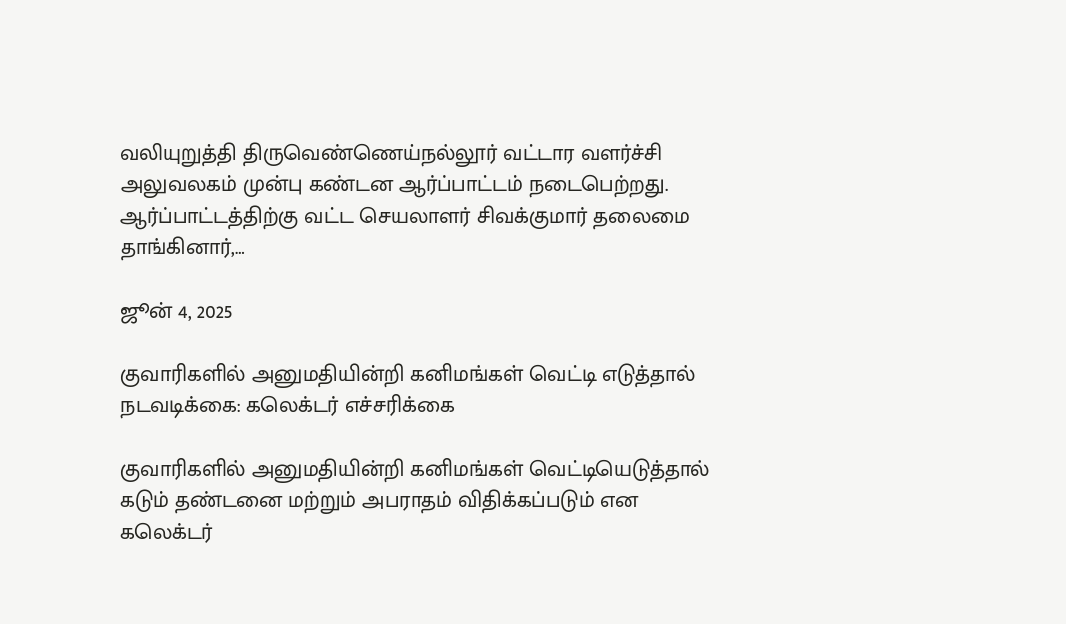வலியுறுத்தி திருவெண்ணெய்நல்லூர் வட்டார வளர்ச்சி அலுவலகம் முன்பு கண்டன ஆர்ப்பாட்டம் நடைபெற்றது. ஆர்ப்பாட்டத்திற்கு வட்ட செயலாளர் சிவக்குமார் தலைமை தாங்கினார்,…

ஜூன் 4, 2025

குவாரிகளில் அனுமதியின்றி கனிமங்கள் வெட்டி எடுத்தால் நடவடிக்கை: கலெக்டர் எச்சரிக்கை

குவாரிகளில் அனுமதியின்றி கனிமங்கள் வெட்டியெடுத்தால் கடும் தண்டனை மற்றும் அபராதம் விதிக்கப்படும் என கலெக்டர்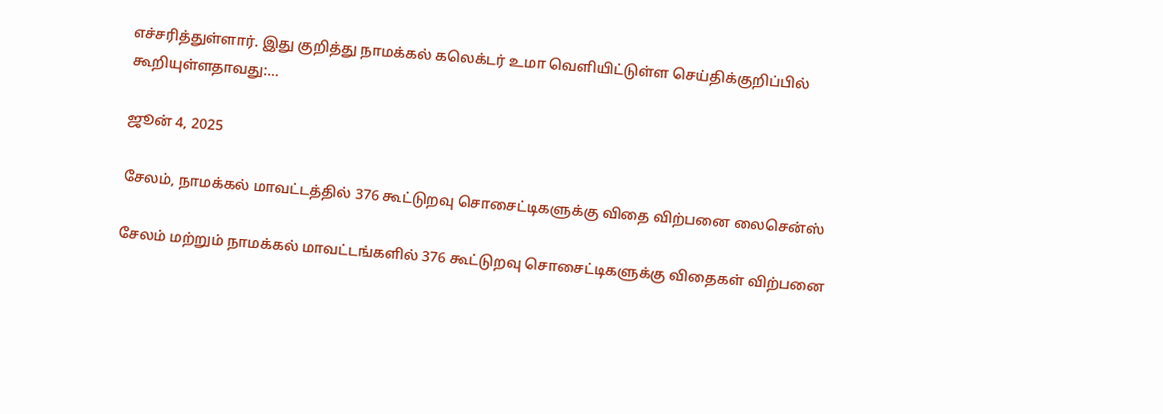எச்சரித்துள்ளார். இது குறித்து நாமக்கல் கலெக்டர் உமா வெளியிட்டுள்ள செய்திக்குறிப்பில் கூறியுள்ளதாவது:…

ஜூன் 4, 2025

சேலம், நாமக்கல் மாவட்டத்தில் 376 கூட்டுறவு சொசைட்டிகளுக்கு விதை விற்பனை லைசென்ஸ்

சேலம் மற்றும் நாமக்கல் மாவட்டங்களில் 376 கூட்டுறவு சொசைட்டிகளுக்கு விதைகள் விற்பனை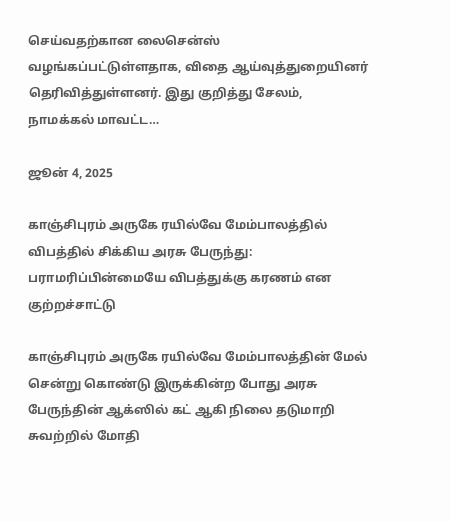செய்வதற்கான லைசென்ஸ் வழங்கப்பட்டுள்ளதாக, விதை ஆய்வுத்துறையினர் தெரிவித்துள்ளனர். இது குறித்து சேலம், நாமக்கல் மாவட்ட…

ஜூன் 4, 2025

காஞ்சிபுரம் அருகே ரயில்வே மேம்பாலத்தில் விபத்தில் சிக்கிய அரசு பேருந்து: பராமரிப்பின்மையே விபத்துக்கு கரணம் என குற்றச்சாட்டு

காஞ்சிபுரம் அருகே ரயில்வே மேம்பாலத்தின் மேல் சென்று கொண்டு இருக்கின்ற போது அரசு பேருந்தின் ஆக்ஸில் கட் ஆகி நிலை தடுமாறி சுவற்றில் மோதி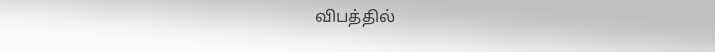விபத்தில்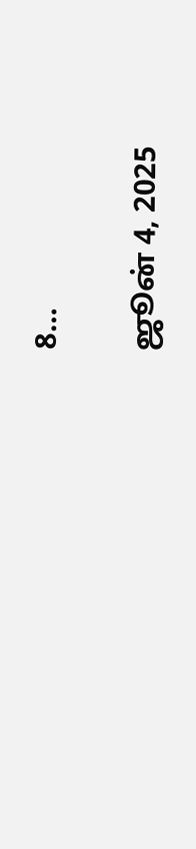8…

ஜூன் 4, 2025